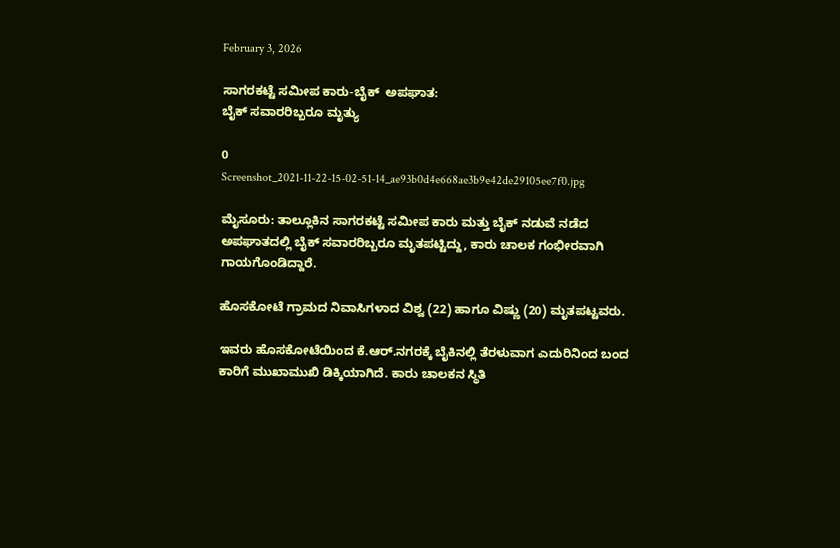February 3, 2026

ಸಾಗರಕಟ್ಟೆ ಸಮೀಪ ಕಾರು-ಬೈಕ್  ಅಪಘಾತ:
ಬೈಕ್ ಸವಾರರಿಬ್ಬರೂ ಮೃತ್ಯು

0
Screenshot_2021-11-22-15-02-51-14_ae93b0d4e668ae3b9e42de29105ee7f0.jpg

ಮೈಸೂರು: ತಾಲ್ಲೂಕಿನ ಸಾಗರಕಟ್ಟೆ ಸಮೀಪ ಕಾರು ಮತ್ತು ಬೈಕ್ ನಡುವೆ ನಡೆದ ಅಪಘಾತದಲ್ಲಿ ಬೈಕ್ ಸವಾರರಿಬ್ಬರೂ ಮೃತಪಟ್ಟಿದ್ದು, ಕಾರು ಚಾಲಕ ಗಂಭೀರವಾಗಿ ಗಾಯಗೊಂಡಿದ್ದಾರೆ.

ಹೊಸಕೋಟೆ ಗ್ರಾಮದ ನಿವಾಸಿಗಳಾದ ವಿಶ್ವ (22) ಹಾಗೂ ವಿಷ್ಣು (20) ಮೃತಪಟ್ಟವರು.

ಇವರು ಹೊಸಕೋಟೆಯಿಂದ ಕೆ.ಆರ್.ನಗರಕ್ಕೆ ಬೈಕಿನಲ್ಲಿ ತೆರಳುವಾಗ ಎದುರಿನಿಂದ ಬಂದ ಕಾರಿಗೆ ಮುಖಾಮುಖಿ ಡಿಕ್ಕಿಯಾಗಿದೆ. ಕಾರು ಚಾಲಕನ ಸ್ಥಿತಿ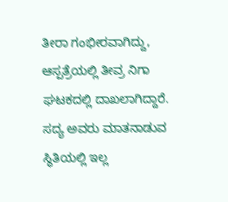ತೀರಾ ಗಂಭೀರವಾಗಿದ್ದು, ಆಸ್ಪತ್ರೆಯಲ್ಲಿ ತೀವ್ರ ನಿಗಾ ಘಟಕದಲ್ಲಿ ದಾಖಲಾಗಿದ್ದಾರೆ. ಸದ್ಯ ಅವರು ಮಾತನಾಡುವ ಸ್ಥಿತಿಯಲ್ಲಿ ಇಲ್ಲ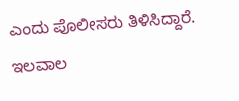ಎಂದು ಪೊಲೀಸರು ತಿಳಿಸಿದ್ದಾರೆ. ಇಲವಾಲ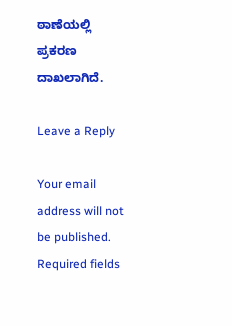ಠಾಣೆಯಲ್ಲಿ ಪ್ರಕರಣ ದಾಖಲಾಗಿದೆ.

Leave a Reply

Your email address will not be published. Required fields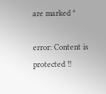are marked *

error: Content is protected !!